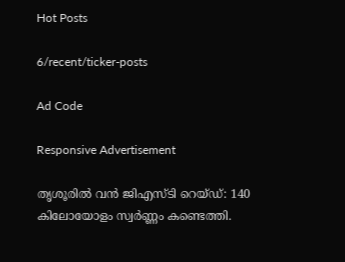Hot Posts

6/recent/ticker-posts

Ad Code

Responsive Advertisement

തൃശൂരിൽ വൻ ജിഎസ്‌ടി റെയ്‌ഡ്: 140 കിലോയോളം സ്വർണ്ണം കണ്ടെത്തി.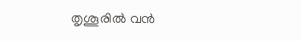തൃശൂരിൽ വൻ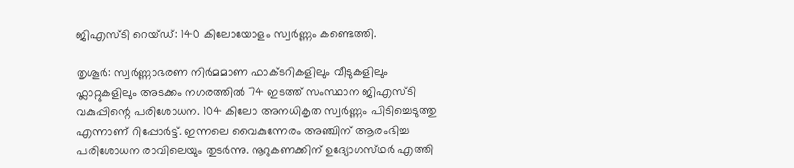ജിഎസ്‌ടി റെയ്‌ഡ്: 140 കിലോയോളം സ്വർണ്ണം കണ്ടെത്തി.

തൃശൂർ: സ്വർണ്ണാഭരണ നിർമമാണ ഫാക്ടറികളിലും വീടുകളിലും ഫ്ലാറ്റുകളിലും അടക്കം നഗരത്തിൽ 74 ഇടത്ത് സംസ്ഥാന ജിഎസ്‌ടി വകുപ്പിന്റെ പരിശോധന. 104 കിലോ അനധികൃത സ്വർണ്ണം പിടിച്ചെടുത്തു എന്നാണ് റിപ്പോർട്ട്. ഇന്നലെ വൈകുന്നേരം അഞ്ചിന് ആരംഭിച്ച പരിശോധന രാവിലെയും തുടർന്നു. നൂറുകണക്കിന് ഉദ്യോഗസ്‌ഥർ എത്തി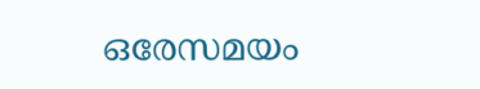ഒരേസമയം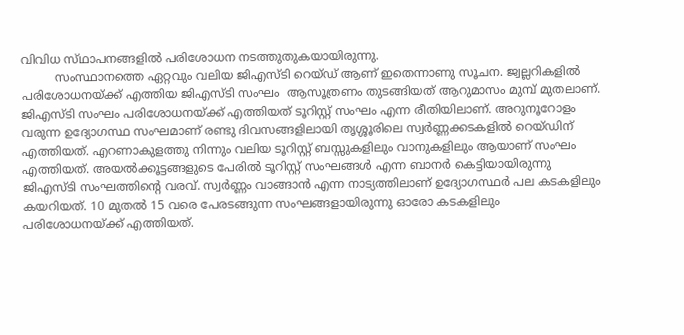വിവിധ സ്‌ഥാപനങ്ങളിൽ പരിശോധന നടത്തുതുകയായിരുന്നു.
         സംസ്ഥാനത്തെ ഏറ്റവും വലിയ ജിഎസ്ടി റെയ്ഡ് ആണ് ഇതെന്നാണു സൂചന. ജ്വല്ലറികളിൽ പരിശോധനയ്ക്ക് എത്തിയ ജിഎസ്ടി സംഘം  ആസൂത്രണം തുടങ്ങിയത് ആറുമാസം മുമ്പ് മുതലാണ്. ജിഎസ്ടി സംഘം പരിശോധനയ്ക്ക് എത്തിയത് ടൂറിസ്റ്റ് സംഘം എന്ന രീതിയിലാണ്. അറുനൂറോളം വരുന്ന ഉദ്യോഗസ്ഥ സംഘമാണ് രണ്ടു ദിവസങ്ങളിലായി തൃശ്ശൂരിലെ സ്വർണ്ണക്കടകളിൽ റെയ്ഡിന് എത്തിയത്. എറണാകുളത്തു നിന്നും വലിയ ടൂറിസ്റ്റ് ബസ്സുകളിലും വാനുകളിലും ആയാണ് സംഘം എത്തിയത്. അയൽക്കൂട്ടങ്ങളുടെ പേരിൽ ടൂറിസ്റ്റ് സംഘങ്ങൾ എന്ന ബാനർ കെട്ടിയായിരുന്നു ജിഎസ്ടി സംഘത്തിന്റെ വരവ്. സ്വർണ്ണം വാങ്ങാൻ എന്ന നാട്യത്തിലാണ് ഉദ്യോഗസ്ഥർ പല കടകളിലും കയറിയത്. 10 മുതൽ 15 വരെ പേരടങ്ങുന്ന സംഘങ്ങളായിരുന്നു ഓരോ കടകളിലും പരിശോധനയ്ക്ക് എത്തിയത്.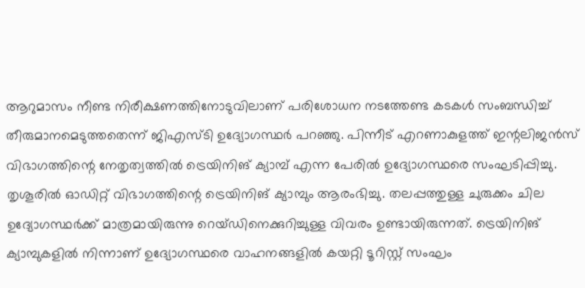ആറുമാസം നീണ്ട നിരീക്ഷണത്തിനോടുവിലാണ് പരിശോധന നടത്തേണ്ട കടകൾ സംബന്ധിച്ച് തീരുമാനമെടുത്തതെന്ന് ജിഎസ്ടി ഉദ്യോഗസ്ഥർ പറഞ്ഞു. പിന്നീട് എറണാകുളത്ത് ഇന്റലിജൻസ് വിഭാഗത്തിന്റെ നേതൃത്വത്തിൽ ട്രെയിനിങ് ക്യാമ്പ് എന്ന പേരിൽ ഉദ്യോഗസ്ഥരെ സംഘടിപ്പിച്ചു. തൃശൂരിൽ ഓഡിറ്റ് വിഭാഗത്തിന്റെ ട്രെയിനിങ് ക്യാമ്പും ആരംഭിച്ചു. തലപ്പത്തുള്ള ചുരുക്കം ചില ഉദ്യോഗസ്ഥർക്ക് മാത്രമായിരുന്നു റെയ്ഡിനെക്കുറിച്ചുള്ള വിവരം ഉണ്ടായിരുന്നത്. ട്രെയിനിങ് ക്യാമ്പുകളിൽ നിന്നാണ് ഉദ്യോഗസ്ഥരെ വാഹനങ്ങളിൽ കയറ്റി ടൂറിസ്റ്റ് സംഘം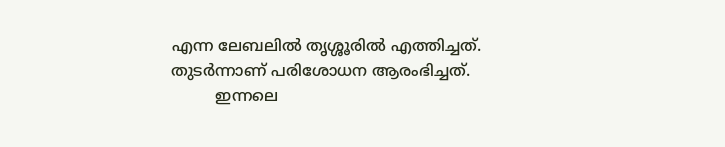എന്ന ലേബലിൽ തൃശ്ശൂരിൽ എത്തിച്ചത്. തുടർന്നാണ് പരിശോധന ആരംഭിച്ചത്.
         ഇന്നലെ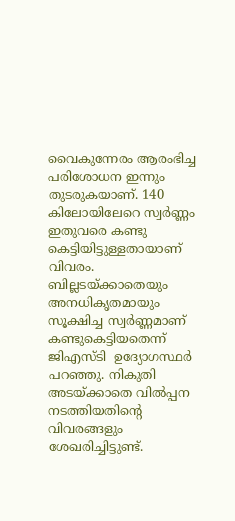വൈകുന്നേരം ആരംഭിച്ച പരിശോധന ഇന്നും തുടരുകയാണ്. 140 കിലോയിലേറെ സ്വർണ്ണം ഇതുവരെ കണ്ടു കെട്ടിയിട്ടുള്ളതായാണ് വിവരം. ബില്ലടയ്ക്കാതെയും അനധികൃതമായും സൂക്ഷിച്ച സ്വർണ്ണമാണ് കണ്ടുകെട്ടിയതെന്ന് ജിഎസ്ടി  ഉദ്യോഗസ്ഥർ പറഞ്ഞു. നികുതി അടയ്ക്കാതെ വിൽപ്പന നടത്തിയതിന്റെ വിവരങ്ങളും ശേഖരിച്ചിട്ടുണ്ട്.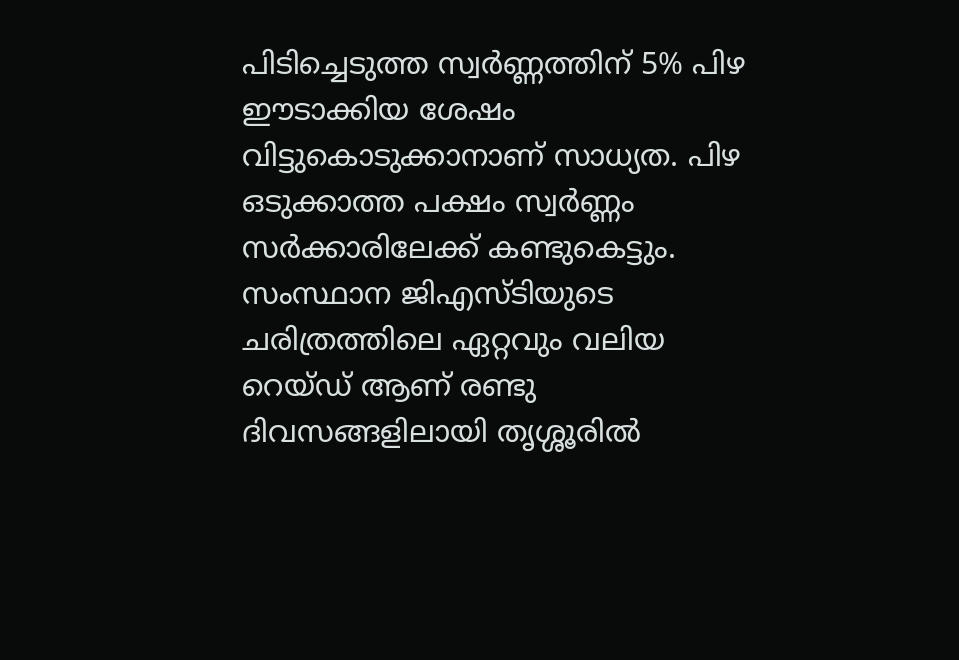പിടിച്ചെടുത്ത സ്വർണ്ണത്തിന് 5% പിഴ ഈടാക്കിയ ശേഷം വിട്ടുകൊടുക്കാനാണ് സാധ്യത. പിഴ ഒടുക്കാത്ത പക്ഷം സ്വർണ്ണം സർക്കാരിലേക്ക് കണ്ടുകെട്ടും. സംസ്ഥാന ജിഎസ്ടിയുടെ ചരിത്രത്തിലെ ഏറ്റവും വലിയ റെയ്ഡ് ആണ് രണ്ടു ദിവസങ്ങളിലായി തൃശ്ശൂരിൽ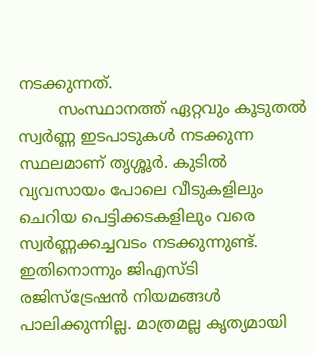നടക്കുന്നത്.
        സംസ്ഥാനത്ത് ഏറ്റവും കൂടുതൽ സ്വർണ്ണ ഇടപാടുകൾ നടക്കുന്ന സ്ഥലമാണ് തൃശ്ശൂർ. കുടിൽ വ്യവസായം പോലെ വീടുകളിലും ചെറിയ പെട്ടിക്കടകളിലും വരെ സ്വർണ്ണക്കച്ചവടം നടക്കുന്നുണ്ട്. ഇതിനൊന്നും ജിഎസ്ടി രജിസ്ട്രേഷൻ നിയമങ്ങൾ പാലിക്കുന്നില്ല. മാത്രമല്ല കൃത്യമായി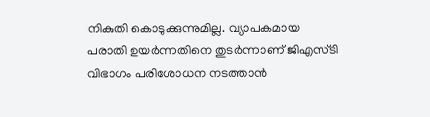നികുതി കൊടുക്കുന്നുമില്ല. വ്യാപകമായ പരാതി ഉയർന്നതിനെ തുടർന്നാണ് ജിഎസ്ടി വിഭാഗം പരിശോധന നടത്താൻ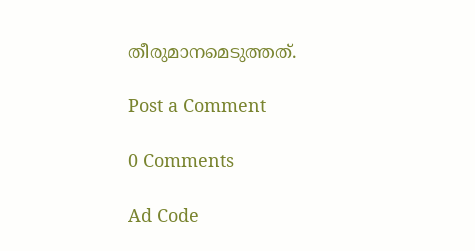തീരുമാനമെടുത്തത്.

Post a Comment

0 Comments

Ad Code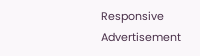Responsive Advertisement